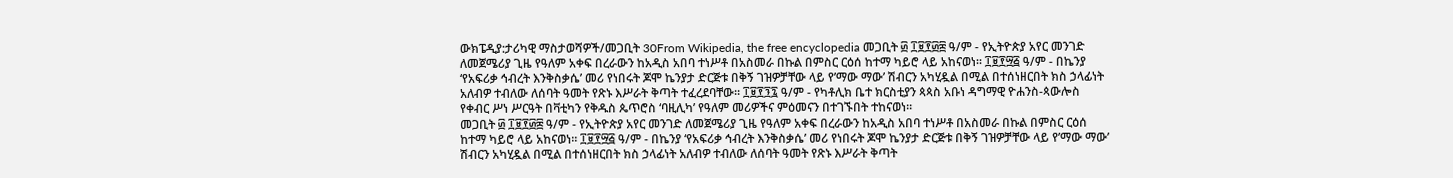ውክፔዲያ:ታሪካዊ ማስታወሻዎች/መጋቢት 30From Wikipedia, the free encyclopedia መጋቢት ፴ ፲፱፻፴፰ ዓ/ም - የኢትዮጵያ አየር መንገድ ለመጀሜሪያ ጊዜ የዓለም አቀፍ በረራውን ከአዲስ አበባ ተነሥቶ በአስመራ በኩል በምስር ርዕሰ ከተማ ካይሮ ላይ አከናወነ። ፲፱፻፵፭ ዓ/ም - በኬንያ ‘የአፍሪቃ ኅብረት እንቅስቃሴ’ መሪ የነበሩት ጆሞ ኬንያታ ድርጅቱ በቅኝ ገዝዎቻቸው ላይ የ’ማው ማው’ ሽብርን አካሂዷል በሚል በተሰነዘርበት ክስ ኃላፊነት አለብዎ ተብለው ለሰባት ዓመት የጽኑ እሥራት ቅጣት ተፈረደባቸው። ፲፱፻፺፯ ዓ/ም - የካቶሊክ ቤተ ክርስቲያን ጳጳስ አቡነ ዳግማዊ ዮሐንስ-ጳውሎስ የቀብር ሥነ ሥርዓት በቫቲካን የቅዱስ ጴጥሮስ ‘ባዚሊካ’ የዓለም መሪዎችና ምዕመናን በተገኙበት ተከናወነ።
መጋቢት ፴ ፲፱፻፴፰ ዓ/ም - የኢትዮጵያ አየር መንገድ ለመጀሜሪያ ጊዜ የዓለም አቀፍ በረራውን ከአዲስ አበባ ተነሥቶ በአስመራ በኩል በምስር ርዕሰ ከተማ ካይሮ ላይ አከናወነ። ፲፱፻፵፭ ዓ/ም - በኬንያ ‘የአፍሪቃ ኅብረት እንቅስቃሴ’ መሪ የነበሩት ጆሞ ኬንያታ ድርጅቱ በቅኝ ገዝዎቻቸው ላይ የ’ማው ማው’ ሽብርን አካሂዷል በሚል በተሰነዘርበት ክስ ኃላፊነት አለብዎ ተብለው ለሰባት ዓመት የጽኑ እሥራት ቅጣት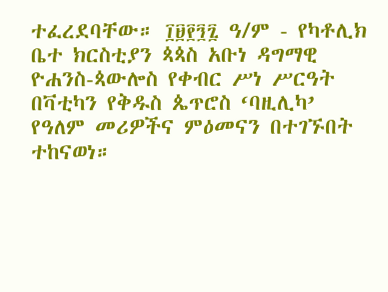ተፈረደባቸው። ፲፱፻፺፯ ዓ/ም - የካቶሊክ ቤተ ክርስቲያን ጳጳስ አቡነ ዳግማዊ ዮሐንስ-ጳውሎስ የቀብር ሥነ ሥርዓት በቫቲካን የቅዱስ ጴጥሮስ ‘ባዚሊካ’ የዓለም መሪዎችና ምዕመናን በተገኙበት ተከናወነ።